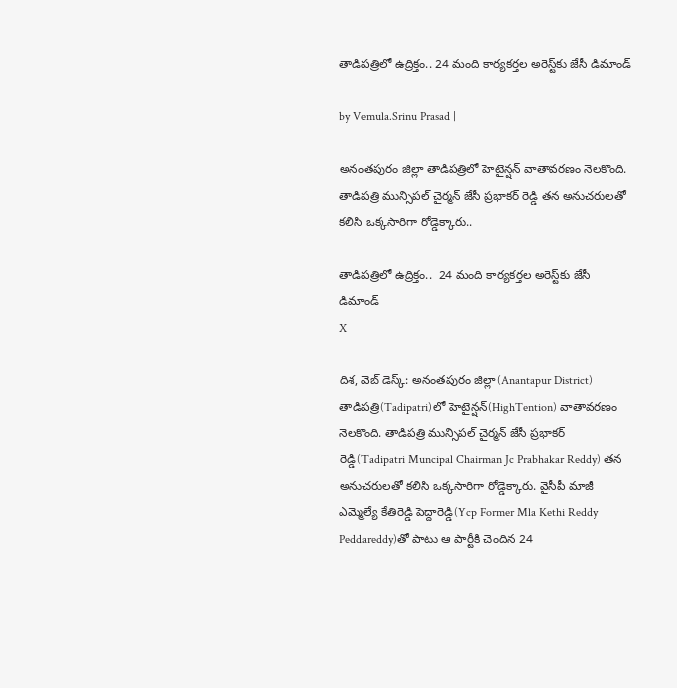తాడిపత్రిలో ఉద్రిక్తం.. 24 మంది కార్యకర్తల అరెస్ట్‌కు జేసీ డిమాండ్

by Vemula.Srinu Prasad |

అనంతపురం జిల్లా తాడిపత్రిలో హెటైన్షన్ వాతావరణం నెలకొంది. తాడిపత్రి మున్సిపల్ చైర్మన్ జేసీ ప్రభాకర్ రెడ్డి తన అనుచరులతో కలిసి ఒక్కసారిగా రోడ్డెక్కారు..

తాడిపత్రిలో ఉద్రిక్తం..  24 మంది కార్యకర్తల అరెస్ట్‌కు జేసీ డిమాండ్
X

దిశ, వెబ్ డెస్క్: అనంతపురం జిల్లా(Anantapur District) తాడిపత్రి(Tadipatri)లో హెటైన్షన్(HighTention) వాతావరణం నెలకొంది. తాడిపత్రి మున్సిపల్ చైర్మన్ జేసీ ప్రభాకర్ రెడ్డి(Tadipatri Muncipal Chairman Jc Prabhakar Reddy) తన అనుచరులతో కలిసి ఒక్కసారిగా రోడ్డెక్కారు. వైసీపీ మాజీ ఎమ్మెల్యే కేతిరెడ్డి పెద్దారెడ్డి(Ycp Former Mla Kethi Reddy Peddareddy)తో పాటు ఆ పార్టీకి చెందిన 24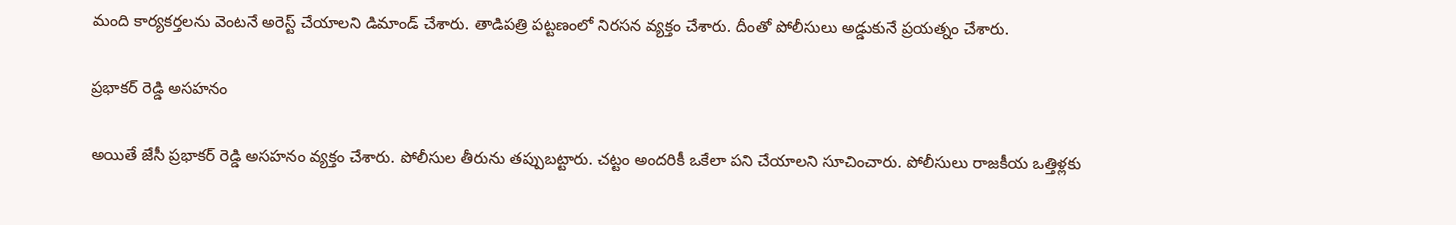మంది కార్యకర్తలను వెంటనే అరెస్ట్ చేయాలని డిమాండ్ చేశారు. తాడిపత్రి పట్టణంలో నిరసన వ్యక్తం చేశారు. దీంతో పోలీసులు అడ్డుకునే ప్రయత్నం చేశారు.

ప్రభాకర్ రెడ్డి అసహనం

అయితే జేసీ ప్రభాకర్ రెడ్డి అసహనం వ్యక్తం చేశారు. పోలీసుల తీరును తప్పుబట్టారు. చట్టం అందరికీ ఒకేలా పని చేయాలని సూచించారు. పోలీసులు రాజకీయ ఒత్తిళ్లకు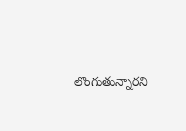లొంగుతున్నారని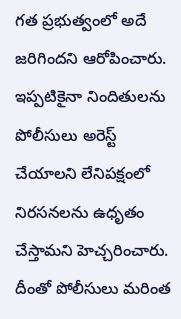గత ప్రభుత్వంలో అదే జరిగిందని ఆరోపించారు. ఇప్పటికైనా నిందితులను పోలీసులు అరెస్ట్ చేయాలని లేని‌పక్షంలో నిరసనలను ఉధృతం చేస్తామని హెచ్చరించారు. దీంతో పోలీసులు మరింత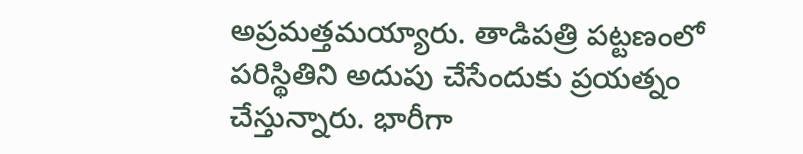అప్రమత్తమయ్యారు. తాడిపత్రి పట్టణంలో పరిస్థితిని అదుపు చేసేందుకు ప్రయత్నం చేస్తున్నారు. భారీగా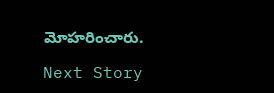మోహరించారు.

Next Story